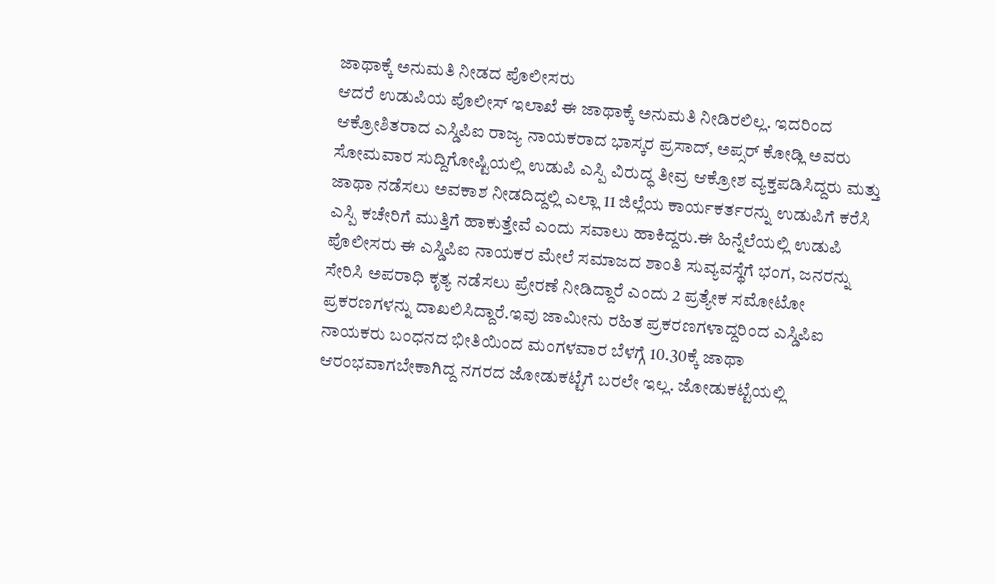ಜಾಥಾಕ್ಕೆ ಅನುಮತಿ ನೀಡದ ಪೊಲೀಸರು
ಆದರೆ ಉಡುಪಿಯ ಪೊಲೀಸ್ ಇಲಾಖೆ ಈ ಜಾಥಾಕ್ಕೆ ಅನುಮತಿ ನೀಡಿರಲಿಲ್ಲ. ಇದರಿಂದ ಆಕ್ರೋಶಿತರಾದ ಎಸ್ಡಿಪಿಐ ರಾಜ್ಯ ನಾಯಕರಾದ ಭಾಸ್ಕರ ಪ್ರಸಾದ್, ಅಪ್ಸರ್ ಕೋಡ್ಲಿ ಅವರು ಸೋಮವಾರ ಸುದ್ದಿಗೋಷ್ಟಿಯಲ್ಲಿ ಉಡುಪಿ ಎಸ್ಪಿ ವಿರುದ್ಧ ತೀವ್ರ ಆಕ್ರೋಶ ವ್ಯಕ್ತಪಡಿಸಿದ್ದರು ಮತ್ತು ಜಾಥಾ ನಡೆಸಲು ಅವಕಾಶ ನೀಡದಿದ್ದಲ್ಲಿ ಎಲ್ಲಾ 11 ಜಿಲ್ಲೆಯ ಕಾರ್ಯಕರ್ತರನ್ನು ಉಡುಪಿಗೆ ಕರೆಸಿ ಎಸ್ಪಿ ಕಚೇರಿಗೆ ಮುತ್ತಿಗೆ ಹಾಕುತ್ತೇವೆ ಎಂದು ಸವಾಲು ಹಾಕಿದ್ದರು.ಈ ಹಿನ್ನೆಲೆಯಲ್ಲಿ ಉಡುಪಿ ಪೊಲೀಸರು ಈ ಎಸ್ಡಿಪಿಐ ನಾಯಕರ ಮೇಲೆ ಸಮಾಜದ ಶಾಂತಿ ಸುವ್ಯವಸ್ಥೆಗೆ ಭಂಗ, ಜನರನ್ನು ಸೇರಿಸಿ ಅಪರಾಧಿ ಕೃತ್ಯ ನಡೆಸಲು ಪ್ರೇರಣೆ ನೀಡಿದ್ದಾರೆ ಎಂದು 2 ಪ್ರತ್ಯೇಕ ಸಮೋಟೋ ಪ್ರಕರಣಗಳನ್ನು ದಾಖಲಿಸಿದ್ದಾರೆ.ಇವು ಜಾಮೀನು ರಹಿತ ಪ್ರಕರಣಗಳಾದ್ದರಿಂದ ಎಸ್ಡಿಪಿಐ ನಾಯಕರು ಬಂಧನದ ಭೀತಿಯಿಂದ ಮಂಗಳವಾರ ಬೆಳಗ್ಗೆ 10.30ಕ್ಕೆ ಜಾಥಾ ಆರಂಭವಾಗಬೇಕಾಗಿದ್ದ ನಗರದ ಜೋಡುಕಟ್ಟೆಗೆ ಬರಲೇ ಇಲ್ಲ. ಜೋಡುಕಟ್ಟೆಯಲ್ಲಿ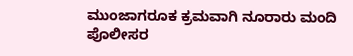ಮುಂಜಾಗರೂಕ ಕ್ರಮವಾಗಿ ನೂರಾರು ಮಂದಿ ಪೊಲೀಸರ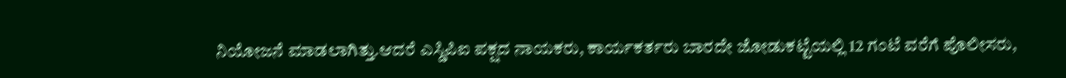ನಿಯೋಜನೆ ಮಾಡಲಾಗಿತ್ತು.ಆದರೆ ಎಸ್ಡಿಪಿಐ ಪಕ್ಷದ ನಾಯಕರು, ಕಾರ್ಯಕರ್ತರು ಬಾರದೇ ಜೋಡುಕಟ್ಟೆಯಲ್ಲಿ 12 ಗಂಟೆ ವರೆಗೆ ಪೊಲೀಸರು,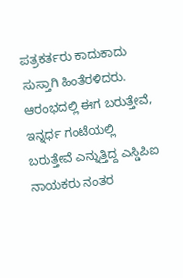ಪತ್ರಕರ್ತರು ಕಾದುಕಾದು ಸುಸ್ತಾಗಿ ಹಿಂತೆರಳಿದರು. ಆರಂಭದಲ್ಲಿ ಈಗ ಬರುತ್ತೇವೆ, ಇನ್ನರ್ಧ ಗಂಟೆಯಲ್ಲಿ ಬರುತ್ತೇವೆ ಎನ್ನುತ್ತಿದ್ದ ಎಸ್ಡಿಪಿಐ ನಾಯಕರು ನಂತರ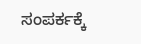ಸಂಪರ್ಕಕ್ಕೆ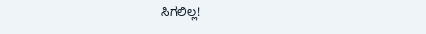ಸಿಗಲಿಲ್ಲ!